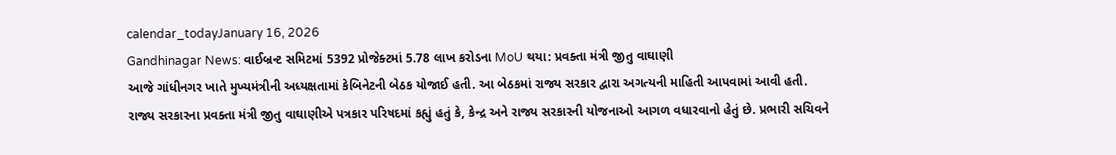calendar_todayJanuary 16, 2026
Gandhinagar News: વાઈબ્રન્ટ સમિટમાં 5392 પ્રોજેક્ટમાં 5.78 લાખ કરોડના MoU થયા: પ્રવક્તા મંત્રી જીતુ વાઘાણી
આજે ગાંધીનગર ખાતે મુખ્યમંત્રીની અધ્યક્ષતામાં કેબિનેટની બેઠક યોજાઈ હતી. આ બેઠકમાં રાજ્ય સરકાર દ્વારા અગત્યની માહિતી આપવામાં આવી હતી. રાજ્ય સરકારના પ્રવક્તા મંત્રી જીતુ વાઘાણીએ પત્રકાર પરિષદમાં કહ્યું હતું કે, કેન્દ્ર અને રાજ્ય સરકારની યોજનાઓ આગળ વધારવાનો હેતું છે. પ્રભારી સચિવને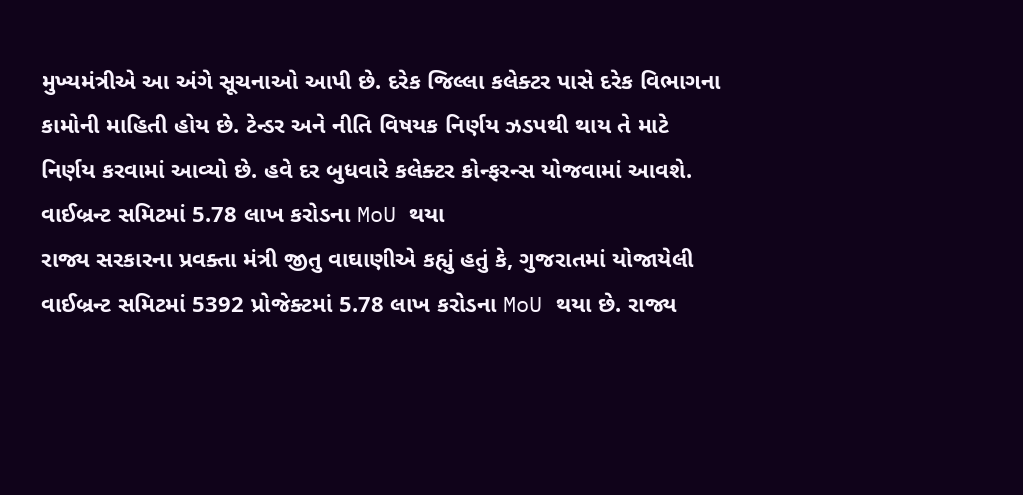મુખ્યમંત્રીએ આ અંગે સૂચનાઓ આપી છે. દરેક જિલ્લા કલેક્ટર પાસે દરેક વિભાગના કામોની માહિતી હોય છે. ટેન્ડર અને નીતિ વિષયક નિર્ણય ઝડપથી થાય તે માટે નિર્ણય કરવામાં આવ્યો છે. હવે દર બુધવારે કલેક્ટર કોન્ફરન્સ યોજવામાં આવશે.
વાઈબ્રન્ટ સમિટમાં 5.78 લાખ કરોડના MoU થયા
રાજ્ય સરકારના પ્રવક્તા મંત્રી જીતુ વાઘાણીએ કહ્યું હતું કે, ગુજરાતમાં યોજાયેલી વાઈબ્રન્ટ સમિટમાં 5392 પ્રોજેક્ટમાં 5.78 લાખ કરોડના MoU થયા છે. રાજ્ય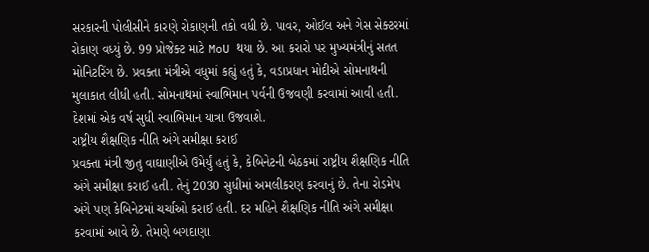સરકારની પોલીસીને કારણે રોકાણની તકો વધી છે. પાવર, ઓઈલ અને ગેસ સેક્ટરમાં રોકાણ વધ્યું છે. 99 પ્રોજેક્ટ માટે MoU થયા છે. આ કરારો પર મુખ્યમંત્રીનું સતત મોનિટરિંગ છે. પ્રવક્તા મંત્રીએ વધુમાં કહ્યું હતું કે, વડાપ્રધાન મોદીએ સોમનાથની મુલાકાત લીધી હતી. સોમનાથમાં સ્વાભિમાન પર્વની ઉજવણી કરવામાં આવી હતી. દેશમાં એક વર્ષ સુધી સ્વાભિમાન યાત્રા ઉજવાશે.
રાષ્ટ્રીય શૈક્ષણિક નીતિ અંગે સમીક્ષા કરાઈ
પ્રવક્તા મંત્રી જીતુ વાઘાણીએ ઉમેર્યું હતું કે, કેબિનેટની બેઠકમાં રાષ્ટ્રીય શૈક્ષણિક નીતિ અંગે સમીક્ષા કરાઈ હતી. તેનું 2030 સુધીમાં અમલીકરણ કરવાનું છે. તેના રોડમેપ અંગે પણ કેબિનેટમાં ચર્ચાઓ કરાઈ હતી. દર મહિને શૈક્ષણિક નીતિ અંગે સમીક્ષા કરવામાં આવે છે. તેમણે બગદાણા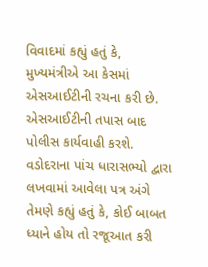વિવાદમાં કહ્યું હતું કે, મુખ્યમંત્રીએ આ કેસમાં એસઆઈટીની રચના કરી છે. એસઆઈટીની તપાસ બાદ પોલીસ કાર્યવાહી કરશે. વડોદરાના પાંચ ધારાસભ્યો દ્વારા લખવામાં આવેલા પત્ર અંગે તેમણે કહ્યું હતું કે, કોઈ બાબત ધ્યાને હોય તો રજૂઆત કરી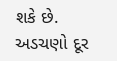શકે છે. અડચણો દૂર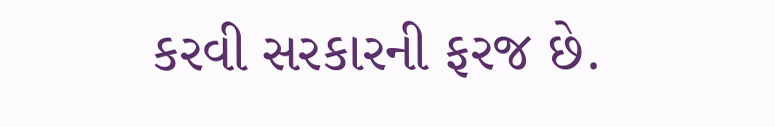કરવી સરકારની ફરજ છે.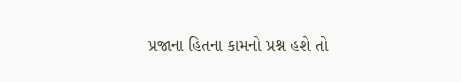પ્રજાના હિતના કામનો પ્રશ્ન હશે તો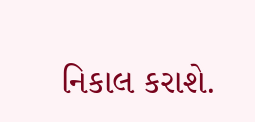નિકાલ કરાશે.